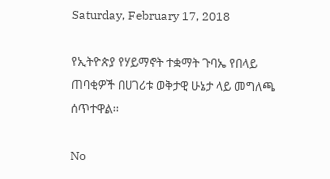Saturday, February 17, 2018

የኢትዮጵያ የሃይማኖት ተቋማት ጉባኤ የበላይ ጠባቂዎች በሀገሪቱ ወቅታዊ ሁኔታ ላይ መግለጫ ሰጥተዋል፡፡

No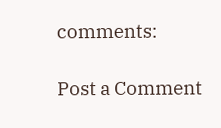comments:

Post a Comment